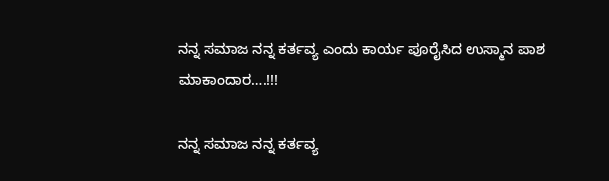ನನ್ನ ಸಮಾಜ ನನ್ನ ಕರ್ತವ್ಯ ಎಂದು ಕಾರ್ಯ ಪೂರೈಸಿದ ಉಸ್ಮಾನ ಪಾಶ ಮಾಕಾಂದಾರ….!!!

ನನ್ನ ಸಮಾಜ ನನ್ನ ಕರ್ತವ್ಯ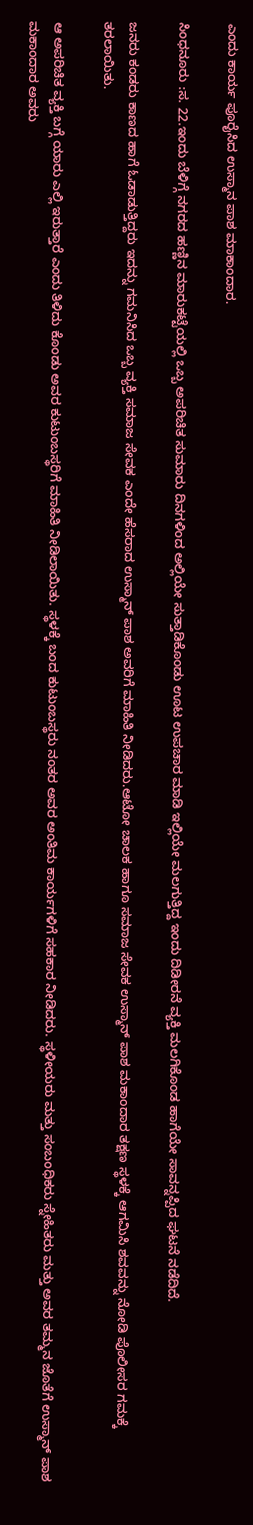ಎಂದು ಕಾರ್ಯ ಪೂರೈಸಿದ ಉಸ್ಮಾನ ಪಾಶ ಮಾಕಾಂದಾರ.

ಸಿಂಧನೂರು :ಸ. 22.ಇಂದು ಬೆಳಿಗ್ಗೆ ನಗರದ ಹಣ್ಣಿನ ಮಾರುಕಟ್ಟೆಯಲ್ಲಿ ಒಬ್ಬ ಅಪರಿಚಿತ ಸುಮಾರು ದಿನಗಳಿಂದ ಅಲ್ಲಿಯೇ ಸುತ್ತಾಡಿಕೊಂಡು ಊಟ ಉಪಚಾರ ಮಾಡಿ ಇಲ್ಲಿಯೇ ಮಲಗುತ್ತಿದ್ದ ಇಂದು ದಿಡೀರನೆ ವ್ಯಕ್ತಿ ಮಲಗಿಕೊಂಡ ಹಾಗೆಯೇ ಸಾವನ್ನಪ್ಪಿದ ಘಟನೆ ನಡೆದಿದೆ.

ಜನರು ಕಂಡರು ಕಾಣದ ಹಾಗೆ ಓಡಾಡುತ್ತಿದ್ದರು ಇದನ್ನು ಗಮನಿಸಿದ ಒಬ್ಬ ವ್ಯಕ್ತಿ ಸಮಾಜ ಸೇವಕ ಎಂದೇ ಹೆಸರಾದ ಉಸ್ಮಾನ್ ಪಾಶ ಅವರಿಗೆ ಮಾಹಿತಿ ನೀಡಿದರು.ಆಟೋ ಚಾಲಕ ಹಾಗೂ ಸಮಾಜ ಸೇವಕ ಉಸ್ಮಾನ್ ಪಾಶ ಮಕಾಂದಾರ ತಕ್ಷಣ ಸ್ಥಳಕ್ಕೆ ಆಗಮಿಸಿ ಶವವನ್ನು ನೋಡಿ ಪೊಲೀಸರ ಗಮಕ್ಕೆ ತರಲಾಯಿತು.

ಆ ಅಪರಿಚಿತ ವ್ಯಕ್ತಿ ಬಗ್ಗೆ ಯಾರು ಎಲ್ಲಿ ಇರುತ್ತಾರೆ ಎಂದು ತಿಳಿದು ಕೊಂಡು ಅವರ ಕುಟುಂಬಸ್ಥರಿಗೆ ಮಾಹಿತಿ ನೀಡಿಲಾಯಿತು. ಸ್ಥಳಕ್ಕೆ ಬಂದ ಕುಟುಂಬಸ್ಥರು ನಂತರ ಅವರ ಅಂತಿಮ ಕಾರ್ಯಗಳಿಗೆ ಸಹಕಾರ ನೀಡಿದರು. ಸ್ಥಳೀಯರು ಮತ್ತು ಸಂಬಂಧಿಕರು ಸ್ನೇಹಿತರು ಮತ್ತು ಅವರ ತಮ್ಮನ ಜೊತೆಗೆ ಉಸ್ಮಾನ್ ಪಾಶ ಮಕಾಂದಾರ ಅವರು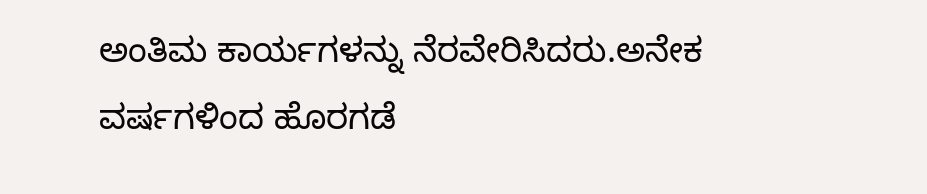ಅಂತಿಮ ಕಾರ್ಯಗಳನ್ನು ನೆರವೇರಿಸಿದರು.ಅನೇಕ ವರ್ಷಗಳಿಂದ ಹೊರಗಡೆ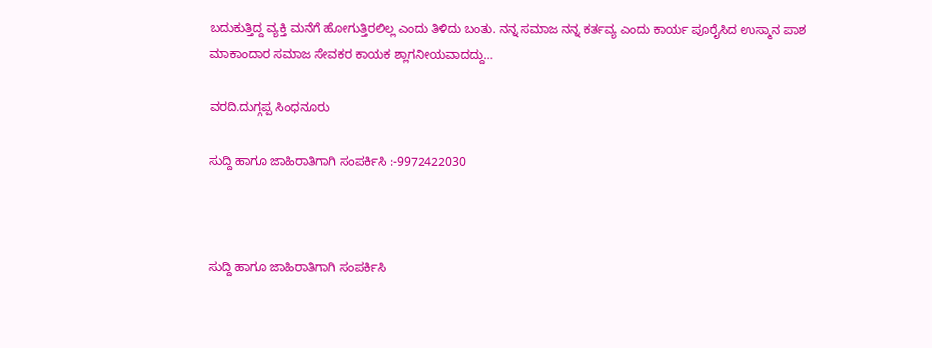ಬದುಕುತ್ತಿದ್ದ ವ್ಯಕ್ತಿ ಮನೆಗೆ ಹೋಗುತ್ತಿರಲಿಲ್ಲ ಎಂದು ತಿಳಿದು ಬಂತು. ನನ್ನ ಸಮಾಜ ನನ್ನ ಕರ್ತವ್ಯ ಎಂದು ಕಾರ್ಯ ಪೂರೈಸಿದ ಉಸ್ಮಾನ ಪಾಶ ಮಾಕಾಂದಾರ ಸಮಾಜ ಸೇವಕರ ಕಾಯಕ ಶ್ಲಾಗನೀಯವಾದದ್ದು…

ವರದಿ.ದುಗ್ಗಪ್ಪ ಸಿಂಧನೂರು

ಸುದ್ದಿ ಹಾಗೂ ಜಾಹಿರಾತಿಗಾಗಿ ಸಂಪರ್ಕಿಸಿ :-9972422030



ಸುದ್ದಿ ಹಾಗೂ ಜಾಹಿರಾತಿಗಾಗಿ ಸಂಪರ್ಕಿಸಿ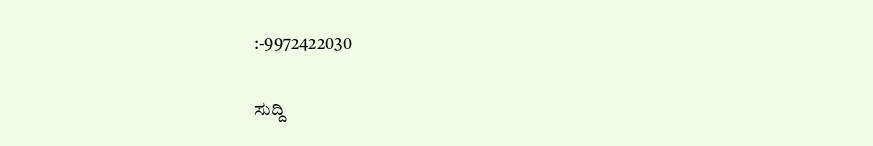:-9972422030

ಸುದ್ದಿ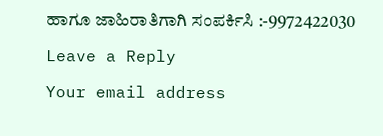ಹಾಗೂ ಜಾಹಿರಾತಿಗಾಗಿ ಸಂಪರ್ಕಿಸಿ :-9972422030

Leave a Reply

Your email address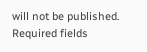will not be published. Required fields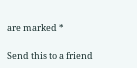are marked *

Send this to a friend